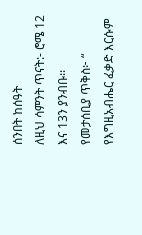ሰንበት ከሰዓት
ለዚህ ሳምንት ጥናት:- ሮሜ 12 እና 13ን ያንብቡ፡፡
የመታሰቢያ ጥቅስ፦ “ የእግዚአብሔር ፈቃድ እርሱም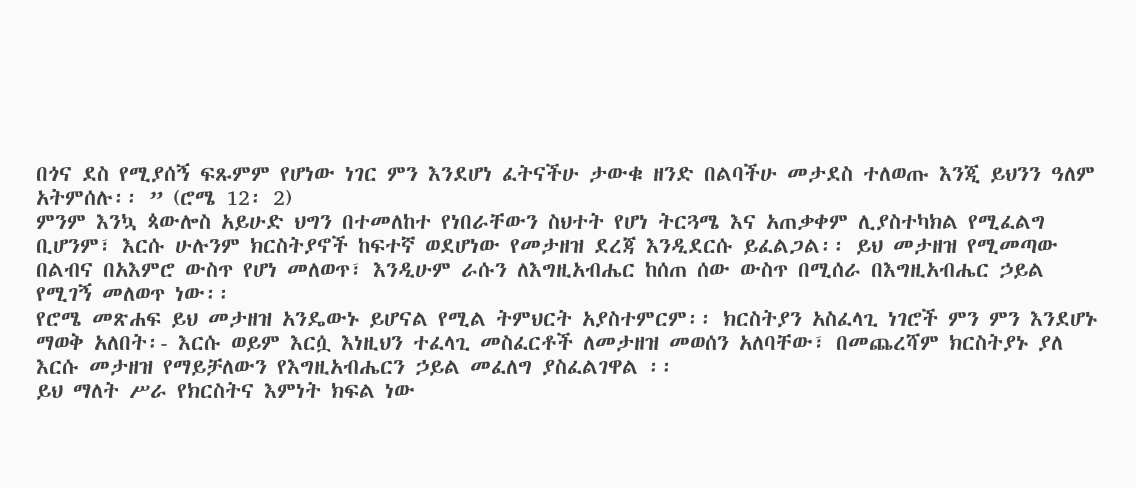በጎና ደስ የሚያሰኝ ፍጹምም የሆነው ነገር ምን እንደሆነ ፈትናችሁ ታውቁ ዘንድ በልባችሁ መታደስ ተለወጡ እንጂ ይህንን ዓለም አትምሰሉ፡፡ ” (ሮሜ 12፡ 2)
ምንም እንኳ ጳውሎስ አይሁድ ህግን በተመለከተ የነበራቸውን ስህተት የሆነ ትርጓሜ እና አጠቃቀም ሊያስተካክል የሚፈልግ ቢሆንም፣ እርሱ ሁሉንም ክርስትያኖች ከፍተኛ ወደሆነው የመታዘዝ ደረጃ እንዲደርሱ ይፈልጋል፡፡ ይህ መታዘዝ የሚመጣው በልብና በአእምሮ ውስጥ የሆነ መለወጥ፣ እንዲሁም ራሱን ለእግዚአብሔር ከሰጠ ሰው ውስጥ በሚሰራ በእግዚአብሔር ኃይል የሚገኝ መለወጥ ነው፡፡
የሮሜ መጽሐፍ ይህ መታዘዝ አንዴውኑ ይሆናል የሚል ትምህርት አያስተምርም፡፡ ክርስትያን አስፈላጊ ነገሮች ምን ምን እንደሆኑ ማወቅ አለበት፡- እርሱ ወይም እርሷ እነዚህን ተፈላጊ መስፈርቶች ለመታዘዝ መወሰን አለባቸው፣ በመጨረሻም ክርስትያኑ ያለ እርሱ መታዘዝ የማይቻለውን የእግዚአብሔርን ኃይል መፈለግ ያስፈልገዋል ፡፡
ይህ ማለት ሥራ የክርስትና እምነት ክፍል ነው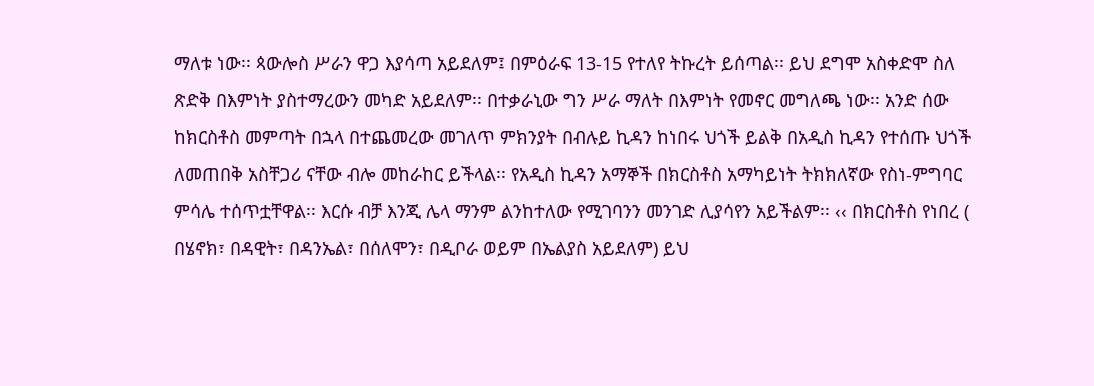ማለቱ ነው፡፡ ጳውሎስ ሥራን ዋጋ እያሳጣ አይደለም፤ በምዕራፍ 13-15 የተለየ ትኩረት ይሰጣል፡፡ ይህ ደግሞ አስቀድሞ ስለ ጽድቅ በእምነት ያስተማረውን መካድ አይደለም፡፡ በተቃራኒው ግን ሥራ ማለት በእምነት የመኖር መግለጫ ነው፡፡ አንድ ሰው ከክርስቶስ መምጣት በኋላ በተጨመረው መገለጥ ምክንያት በብሉይ ኪዳን ከነበሩ ህጎች ይልቅ በአዲስ ኪዳን የተሰጡ ህጎች ለመጠበቅ አስቸጋሪ ናቸው ብሎ መከራከር ይችላል፡፡ የአዲስ ኪዳን አማኞች በክርስቶስ አማካይነት ትክክለኛው የስነ-ምግባር ምሳሌ ተሰጥቷቸዋል፡፡ እርሱ ብቻ እንጂ ሌላ ማንም ልንከተለው የሚገባንን መንገድ ሊያሳየን አይችልም፡፡ ‹‹ በክርስቶስ የነበረ ( በሄኖክ፣ በዳዊት፣ በዳንኤል፣ በሰለሞን፣ በዲቦራ ወይም በኤልያስ አይደለም) ይህ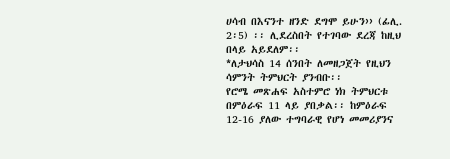ሀሳብ በእናንተ ዘንድ ደግሞ ይሁን›› (ፊሊ. 2፡5) ፡፡ ሊደረስበት የተገባው ደረጃ ከዚህ በላይ አይደለም፡፡
*ለታህሳስ 14 ሰንበት ለመዘጋጀት የዚህን ሳምንት ትምህርት ያንብቡ፡፡
የሮሜ መጽሐፍ አስተምሮ ነክ ትምህርቱ በምዕራፍ 11 ላይ ያበቃል፡፡ ከምዕራፍ 12-16 ያለው ተግባራዊ የሆነ መመሪያንና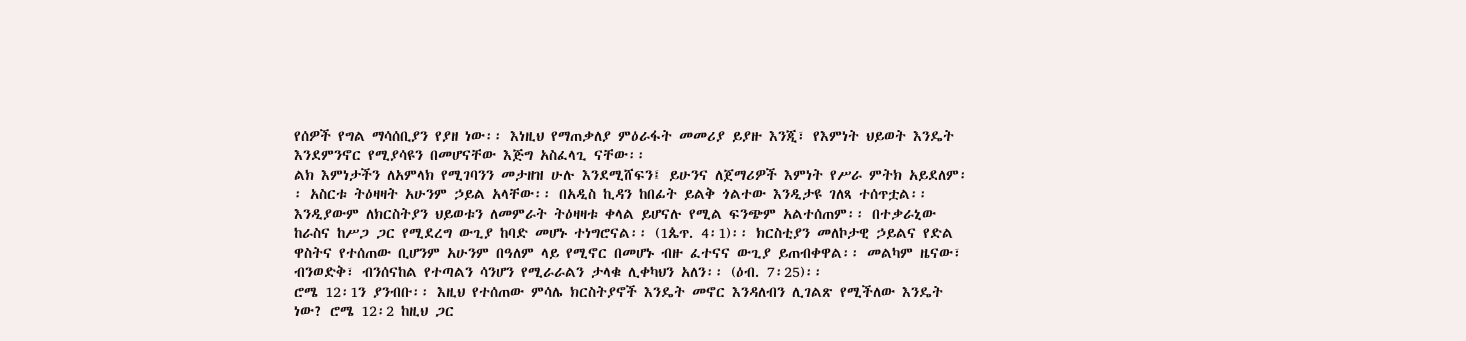የሰዎች የግል ማሳሰቢያን የያዘ ነው፡፡ እነዚህ የማጠቃለያ ምዕራፋት መመሪያ ይያዙ እንጂ፣ የእምነት ህይወት እንዴት እንደምንኖር የሚያሳዩን በመሆናቸው እጅግ አስፈላጊ ናቸው፡፡
ልክ እምነታችን ለአምላክ የሚገባንን መታዘዝ ሁሉ እንደሚሸፍን፤ ይሁንና ለጀማሪዎች እምነት የሥራ ምትክ አይደለም፡፡ አስርቱ ትዕዛዛት አሁንም ኃይል አላቸው፡፡ በአዲስ ኪዳን ከበፊት ይልቅ ጎልተው እንዲታዩ ገለጻ ተሰጥቷል፡፡ እንዲያውም ለክርስትያን ህይወቱን ለመምራት ትዕዛዛቱ ቀላል ይሆናሉ የሚል ፍንጭም አልተሰጠም፡፡ በተቃራኒው ከራስና ከሥጋ ጋር የሚደረግ ውጊያ ከባድ መሆኑ ተነግሮናል፡፡ (1ጴጥ. 4፡1)፡፡ ክርስቲያን መለኮታዊ ኃይልና የድል ዋስትና የተሰጠው ቢሆንም አሁንም በዓለም ላይ የሚኖር በመሆኑ ብዙ ፈተናና ውጊያ ይጠብቀዋል፡፡ መልካም ዜናው፣ ብንወድቅ፣ ብንሰናከል የተጣልን ሳንሆን የሚራራልን ታላቁ ሊቀካህን አለን፡፡ (ዕብ. 7፡25)፡፡
ሮሜ 12፡1ን ያንብቡ፡፡ እዚህ የተሰጠው ምሳሌ ክርስትያኖች እንዴት መኖር እንዳለብን ሊገልጽ የሚችለው እንዴት ነው? ሮሜ 12፡2 ከዚህ ጋር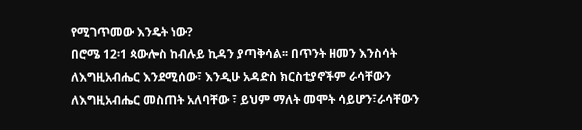የሚገጥመው እንዴት ነው?
በሮሜ 12፡1 ጳውሎስ ከብሉይ ኪዳን ያጣቅሳል፡፡ በጥንት ዘመን እንስሳት ለእግዚአብሔር እንደሚሰው፣ እንዲሁ አዳድስ ክርስቲያኖችም ራሳቸውን ለእግዚአብሔር መስጠት አለባቸው ፣ ይህም ማለት መሞት ሳይሆን፣ራሳቸውን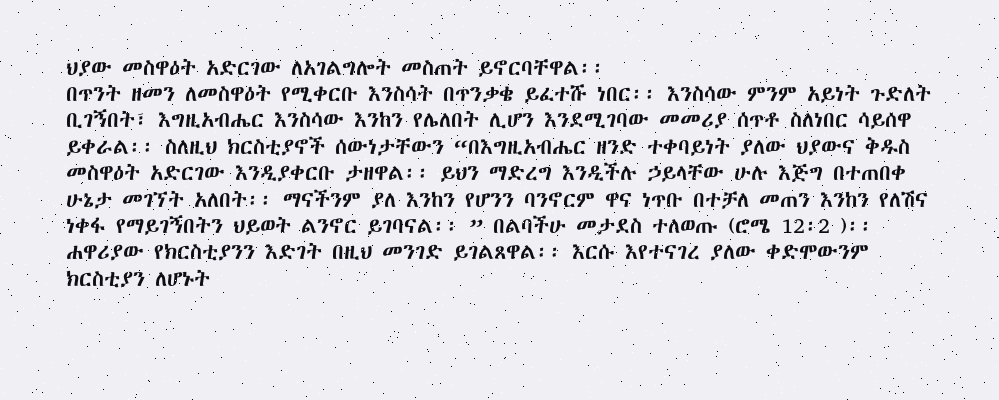ህያው መስዋዕት አድርገው ለአገልግሎት መስጠት ይኖርባቸዋል፡፡
በጥንት ዘመን ለመስዋዕት የሚቀርቡ እንስሳት በጥንቃቄ ይፈተሹ ነበር፡፡ እንስሳው ምንም አይነት ጉድለት ቢገኝበት፣ እግዚአብሔር እንስሳው እንከን የሌለበት ሊሆን እንደሚገባው መመሪያ ሰጥቶ ስለነበር ሳይሰዋ ይቀራል፡፡ ስለዚህ ክርስቲያኖች ሰውነታቸውን “በእግዚአብሔር ዘንድ ተቀባይነት ያለው ህያውና ቅዱስ መስዋዕት አድርገው እንዲያቀርቡ ታዘዋል፡፡ ይህን ማድረግ እንዲችሉ ኃይላቸው ሁሉ እጅግ በተጠበቀ ሁኔታ መገኘት አለበት፡፡ ማናችንም ያለ እንከን የሆንን ባንኖርም ዋና ነጥቡ በተቻለ መጠን እንከን የለሽና ነቀፋ የማይገኝበትን ህይወት ልንኖር ይገባናል፡፡ ” በልባችሁ መታደስ ተለወጡ (ሮሜ 12፡2 )፡፡
ሐዋሪያው የክርስቲያንን እድገት በዚህ መንገድ ይገልጸዋል፡፡ እርሱ እየተናገረ ያለው ቀድሞውንም ክርስቲያን ለሆኑት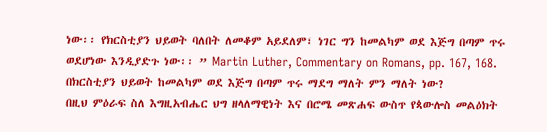ነው፡፡ የክርስቲያን ህይወት ባለበት ለመቆም አይደለም፣ ነገር ግን ከመልካም ወደ እጅግ በጣም ጥሩ ወደሆነው እንዲያድጉ ነው፡፡ ” Martin Luther, Commentary on Romans, pp. 167, 168.
በክርስቲያን ህይወት ከመልካም ወደ እጅግ በጣም ጥሩ ማደግ ማለት ምን ማለት ነው?
በዚህ ምዕራፍ ስለ እግዚአብሔር ህግ ዘላለማዊነት እና በሮሜ መጽሐፍ ውስጥ የጳውሎስ መልዕክት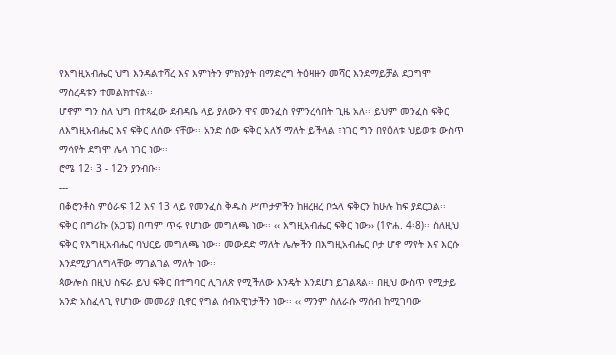የእግዚአብሔር ህግ እንዳልተሻረ እና እምነትን ምክንያት በማድረግ ትዕዛዙን መሻር እንደማይቻል ደጋግሞ ማስረዳቱን ተመልክተናል፡፡
ሆኖም ግን ስለ ህግ በተጻፈው ደብዳቤ ላይ ያለውን ዋና መንፈስ የምንረሳበት ጊዜ አለ፡፡ ይህም መንፈስ ፍቅር ለእግዚአብሔር እና ፍቅር ለሰው ናቸው፡፡ አንድ ሰው ፍቅር አለኝ ማለት ይችላል ፣ነገር ግን በየዕለቱ ህይወቱ ውስጥ ማሳየት ደግሞ ሌላ ነገር ነው፡፡
ሮሜ 12፡ 3 - 12ን ያንብቡ፡፡
---
በቆሮንቶስ ምዕራፍ 12 እና 13 ላይ የመንፈስ ቅዱስ ሥጦታዎችን ከዘረዘረ ቦኋላ ፍቅርን ከሁሉ ከፍ ያደርጋል፡፡ ፍቅር በግሪኩ (አጋፔ) በጣም ጥሩ የሆነው መግለጫ ነው፡፡ ‹‹ እግዚአብሔር ፍቅር ነው›› (1ዮሐ. 4፡8)፡፡ ስለዚህ ፍቅር የእግዚአብሔር ባህርይ መግለጫ ነው፡፡ መውደድ ማለት ሌሎችን በእግዚአብሔር ቦታ ሆኖ ማየት እና እርሱ እንደሚያገለግላቸው ማገልገል ማለት ነው፡፡
ጳውሎስ በዚህ ስፍራ ይህ ፍቅር በተግባር ሊገለጽ የሚችለው እንዴት እንደሆነ ይገልጻል፡፡ በዚህ ውስጥ የሚታይ አንድ አስፈላጊ የሆነው መመሪያ ቢኖር የግል ሰብአዊነታችን ነው፡፡ ‹‹ ማንም ስለራሱ ማሰብ ከሚገባው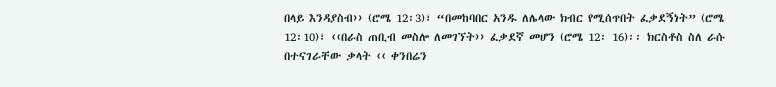በላይ እንዳያስብ›› (ሮሜ 12፡3)፣ “በመከባበር አንዱ ለሌላው ክብር የሚሰጥበት ፈቃደኝነት” (ሮሜ 12፡10)፣ ‹‹በራስ ጠቢብ መስሎ ለመገኘት›› ፈቃደኛ መሆን (ሮሜ 12፡ 16)፡፡ ክርስቶስ ስለ ራሱ በተናገራቸው ቃላት ‹‹ ቀንበሬን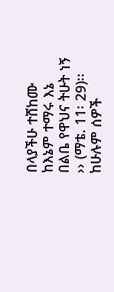በላያችሁ ተሸከሙ ከእኔም ተማሩ እኔ በልቤ የዋህና ትሁት ነኝ ›› (ማቴ. 11፡ 29)፡፡
ከሁሉም ሰዎች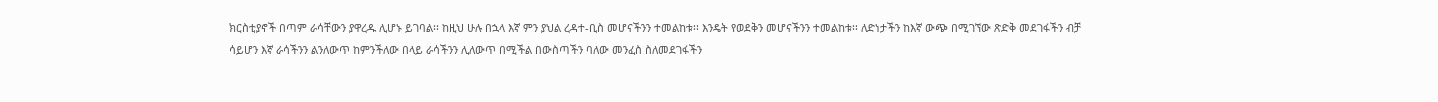ክርስቲያኖች በጣም ራሳቸውን ያዋረዱ ሊሆኑ ይገባል፡፡ ከዚህ ሁሉ በኋላ እኛ ምን ያህል ረዳተ-ቢስ መሆናችንን ተመልከቱ፡፡ እንዴት የወደቅን መሆናችንን ተመልከቱ፡፡ ለድነታችን ከእኛ ውጭ በሚገኘው ጽድቅ መደገፋችን ብቻ ሳይሆን እኛ ራሳችንን ልንለውጥ ከምንችለው በላይ ራሳችንን ሊለውጥ በሚችል በውስጣችን ባለው መንፈስ ስለመደገፋችን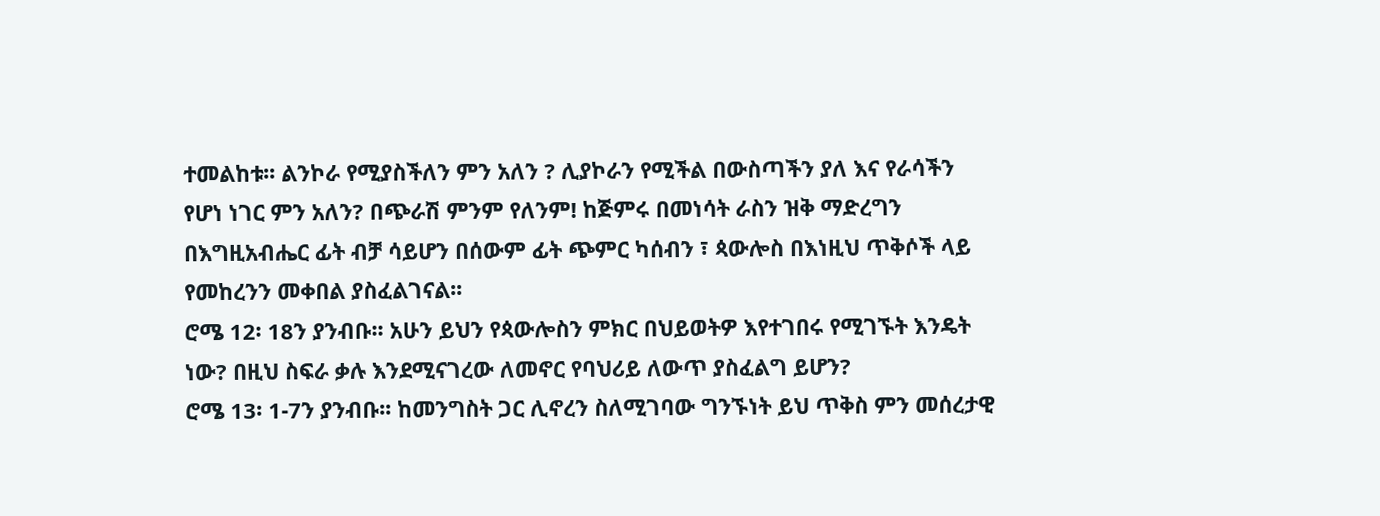ተመልከቱ፡፡ ልንኮራ የሚያስችለን ምን አለን ? ሊያኮራን የሚችል በውስጣችን ያለ እና የራሳችን የሆነ ነገር ምን አለን? በጭራሽ ምንም የለንም! ከጅምሩ በመነሳት ራስን ዝቅ ማድረግን በእግዚአብሔር ፊት ብቻ ሳይሆን በሰውም ፊት ጭምር ካሰብን ፣ ጳውሎስ በእነዚህ ጥቅሶች ላይ የመከረንን መቀበል ያስፈልገናል፡፡
ሮሜ 12፡ 18ን ያንብቡ፡፡ አሁን ይህን የጳውሎስን ምክር በህይወትዎ እየተገበሩ የሚገኙት እንዴት ነው? በዚህ ስፍራ ቃሉ እንደሚናገረው ለመኖር የባህሪይ ለውጥ ያስፈልግ ይሆን?
ሮሜ 13፡ 1-7ን ያንብቡ፡፡ ከመንግስት ጋር ሊኖረን ስለሚገባው ግንኙነት ይህ ጥቅስ ምን መሰረታዊ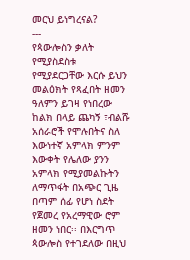መርህ ይነግረናል?
---
የጳውሎስን ቃለት የሚያስደስቱ የሚያደርጋቸው እርሱ ይህን መልዕክት የጻፈበት ዘመን ዓለምን ይገዛ የነበረው ከልክ በላይ ጨካኝ ፣ብልሹ አሰራሮች የሞሉበትና ስለ እውነተኛ አምላክ ምንም እውቀት የሌለው ያንን አምላክ የሚያመልኩትን ለማጥፋት በአጭር ጊዜ በጣም ሰፊ የሆነ ስደት የጀመረ የአረማዊው ሮም ዘመን ነበር፡፡ በእርግጥ ጳውሎስ የተገደለው በዚህ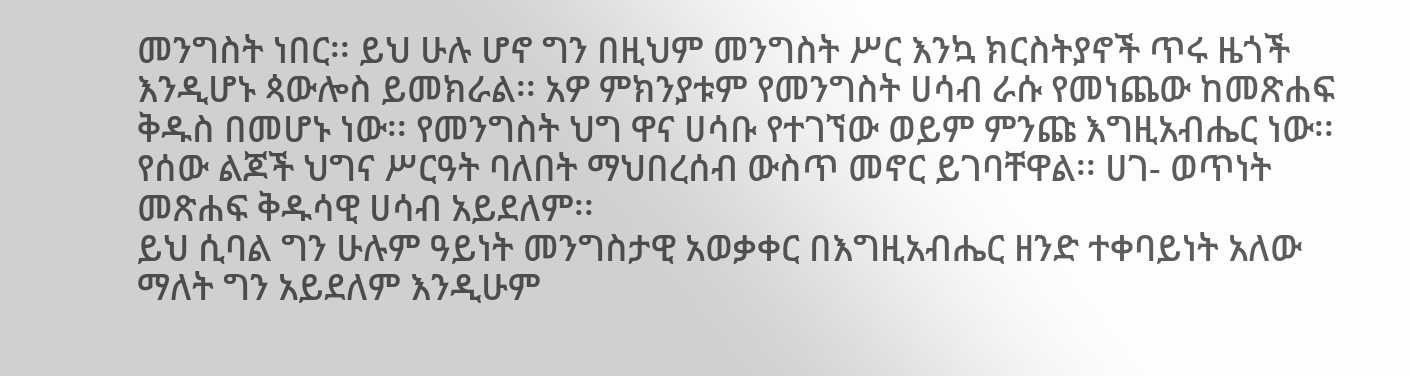መንግስት ነበር፡፡ ይህ ሁሉ ሆኖ ግን በዚህም መንግስት ሥር እንኳ ክርስትያኖች ጥሩ ዜጎች እንዲሆኑ ጳውሎስ ይመክራል፡፡ አዎ ምክንያቱም የመንግስት ሀሳብ ራሱ የመነጨው ከመጽሐፍ ቅዱስ በመሆኑ ነው፡፡ የመንግስት ህግ ዋና ሀሳቡ የተገኘው ወይም ምንጩ እግዚአብሔር ነው፡፡ የሰው ልጆች ህግና ሥርዓት ባለበት ማህበረሰብ ውስጥ መኖር ይገባቸዋል፡፡ ሀገ- ወጥነት መጽሐፍ ቅዱሳዊ ሀሳብ አይደለም፡፡
ይህ ሲባል ግን ሁሉም ዓይነት መንግስታዊ አወቃቀር በእግዚአብሔር ዘንድ ተቀባይነት አለው ማለት ግን አይደለም እንዲሁም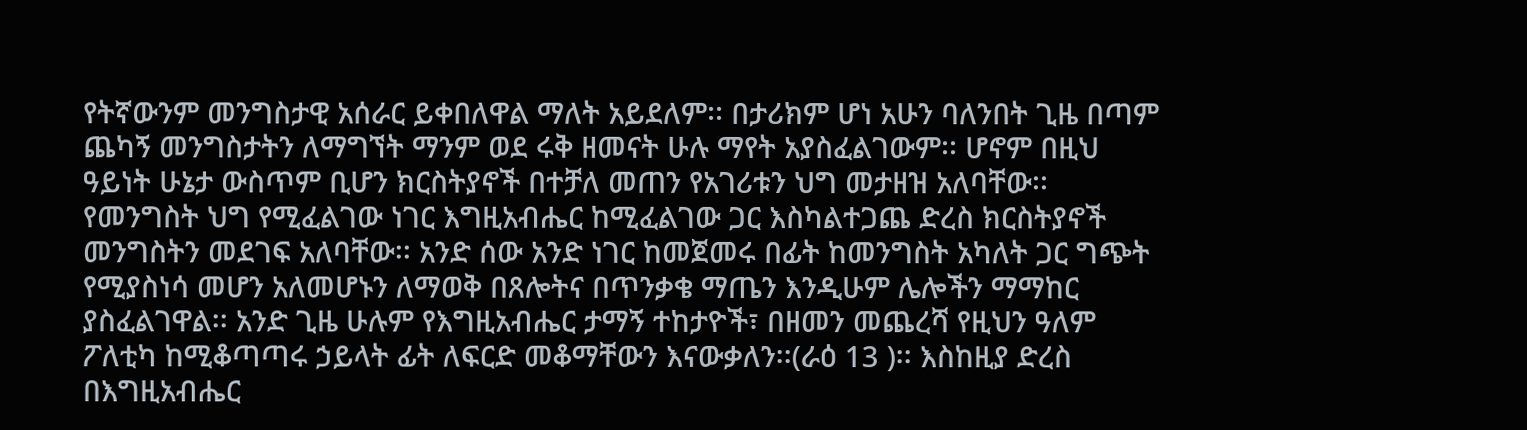የትኛውንም መንግስታዊ አሰራር ይቀበለዋል ማለት አይደለም፡፡ በታሪክም ሆነ አሁን ባለንበት ጊዜ በጣም ጨካኝ መንግስታትን ለማግኘት ማንም ወደ ሩቅ ዘመናት ሁሉ ማየት አያስፈልገውም፡፡ ሆኖም በዚህ ዓይነት ሁኔታ ውስጥም ቢሆን ክርስትያኖች በተቻለ መጠን የአገሪቱን ህግ መታዘዝ አለባቸው፡፡ የመንግስት ህግ የሚፈልገው ነገር እግዚአብሔር ከሚፈልገው ጋር እስካልተጋጨ ድረስ ክርስትያኖች መንግስትን መደገፍ አለባቸው፡፡ አንድ ሰው አንድ ነገር ከመጀመሩ በፊት ከመንግስት አካለት ጋር ግጭት የሚያስነሳ መሆን አለመሆኑን ለማወቅ በጸሎትና በጥንቃቄ ማጤን እንዲሁም ሌሎችን ማማከር ያስፈልገዋል፡፡ አንድ ጊዜ ሁሉም የእግዚአብሔር ታማኝ ተከታዮች፣ በዘመን መጨረሻ የዚህን ዓለም ፖለቲካ ከሚቆጣጣሩ ኃይላት ፊት ለፍርድ መቆማቸውን እናውቃለን፡፡(ራዕ 13 )፡፡ እስከዚያ ድረስ በእግዚአብሔር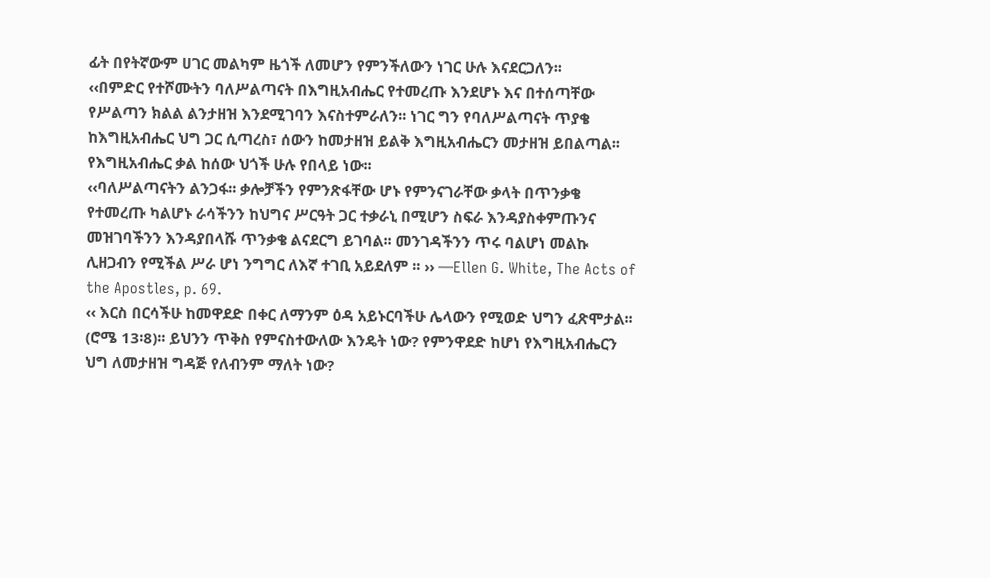ፊት በየትኛውም ሀገር መልካም ዜጎች ለመሆን የምንችለውን ነገር ሁሉ እናደርጋለን፡፡
‹‹በምድር የተሾሙትን ባለሥልጣናት በእግዚአብሔር የተመረጡ እንደሆኑ እና በተሰጣቸው የሥልጣን ክልል ልንታዘዝ እንደሚገባን እናስተምራለን፡፡ ነገር ግን የባለሥልጣናት ጥያቄ ከእግዚአብሔር ህግ ጋር ሲጣረስ፣ ሰውን ከመታዘዝ ይልቅ እግዚአብሔርን መታዘዝ ይበልጣል፡፡ የእግዚአብሔር ቃል ከሰው ህጎች ሁሉ የበላይ ነው፡፡
‹‹ባለሥልጣናትን ልንጋፋ፡፡ ቃሎቻችን የምንጽፋቸው ሆኑ የምንናገራቸው ቃላት በጥንቃቄ የተመረጡ ካልሆኑ ራሳችንን ከህግና ሥርዓት ጋር ተቃራኒ በሚሆን ስፍራ እንዳያስቀምጡንና መዝገባችንን እንዳያበላሹ ጥንቃቄ ልናደርግ ይገባል፡፡ መንገዳችንን ጥሩ ባልሆነ መልኩ ሊዘጋብን የሚችል ሥራ ሆነ ንግግር ለእኛ ተገቢ አይደለም ፡፡ ›› —Ellen G. White, The Acts of the Apostles, p. 69.
‹‹ እርስ በርሳችሁ ከመዋደድ በቀር ለማንም ዕዳ አይኑርባችሁ ሌላውን የሚወድ ህግን ፈጽሞታል፡፡ (ሮሜ 13፡8)፡፡ ይህንን ጥቅስ የምናስተውለው እንዴት ነው? የምንዋደድ ከሆነ የእግዚአብሔርን ህግ ለመታዘዝ ግዳጅ የለብንም ማለት ነው?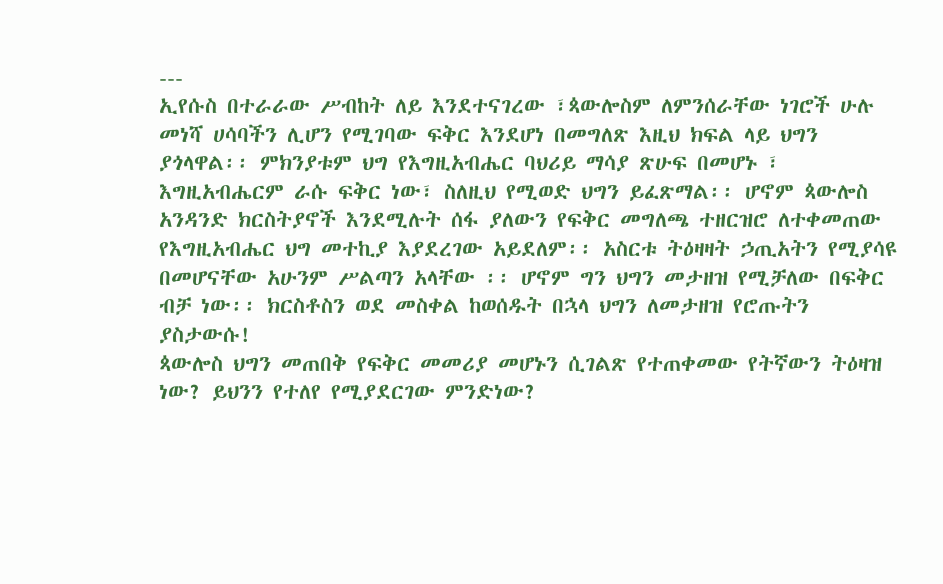---
ኢየሱስ በተራራው ሥብከት ለይ እንደተናገረው ፣ጳውሎስም ለምንሰራቸው ነገሮች ሁሉ መነሻ ሀሳባችን ሊሆን የሚገባው ፍቅር እንደሆነ በመግለጽ እዚህ ክፍል ላይ ህግን ያጎላዋል፡፡ ምክንያቱም ህግ የእግዚአብሔር ባህሪይ ማሳያ ጽሁፍ በመሆኑ ፣ እግዚአብሔርም ራሱ ፍቅር ነው፣ ስለዚህ የሚወድ ህግን ይፈጽማል፡፡ ሆኖም ጳውሎስ አንዳንድ ክርስትያኖች እንደሚሉት ሰፋ ያለውን የፍቅር መግለጫ ተዘርዝሮ ለተቀመጠው የእግዚአብሔር ህግ መተኪያ እያደረገው አይደለም፡፡ አስርቱ ትዕዛዛት ኃጢአትን የሚያሳዩ በመሆናቸው አሁንም ሥልጣን አላቸው ፡፡ ሆኖም ግን ህግን መታዘዝ የሚቻለው በፍቅር ብቻ ነው፡፡ ክርስቶስን ወደ መስቀል ከወሰዱት በኋላ ህግን ለመታዘዝ የሮጡትን ያስታውሱ!
ጳውሎስ ህግን መጠበቅ የፍቅር መመሪያ መሆኑን ሲገልጽ የተጠቀመው የትኛውን ትዕዛዝ ነው? ይህንን የተለየ የሚያደርገው ምንድነው?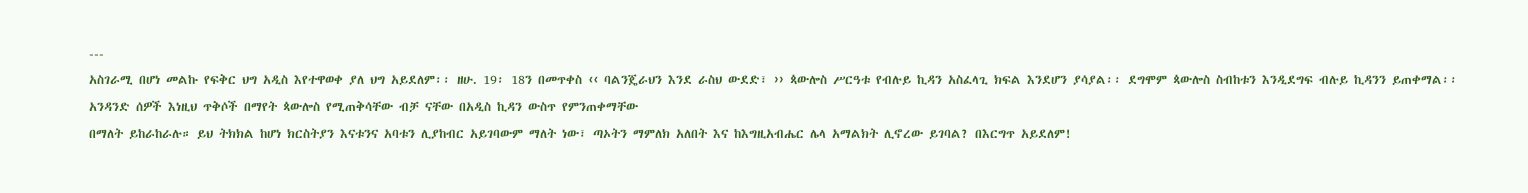---
አስገራሚ በሆነ መልኩ የፍቅር ህግ አዲስ እየተዋወቀ ያለ ህግ አይደለም፡፡ ዘሁ. 19፡ 18ን በመጥቀስ ‹‹ ባልንጄራህን እንደ ራስህ ውደድ፣ ›› ጳውሎስ ሥርዓቱ የብሉይ ኪዳን አስፈላጊ ክፍል እንደሆን ያሳያል፡፡ ደግሞም ጳውሎስ ስብከቱን እንዲደግፍ ብሉይ ኪዳንን ይጠቀማል፡፡ አንዳንድ ሰዎች እነዚህ ጥቅሶች በማየት ጳውሎስ የሚጠቅሳቸው ብቻ ናቸው በአዲስ ኪዳን ውስጥ የምንጠቀማቸው
በማለት ይከራከራሉ። ይህ ትክክል ከሆነ ክርስትያን እናቱንና አባቱን ሊያከብር አይገባውም ማለት ነው፣ ጣኦትን ማምለክ አለበት እና ከእግዚአብሔር ሌላ አማልክት ሊኖረው ይገባል? በእርግጥ አይደለም!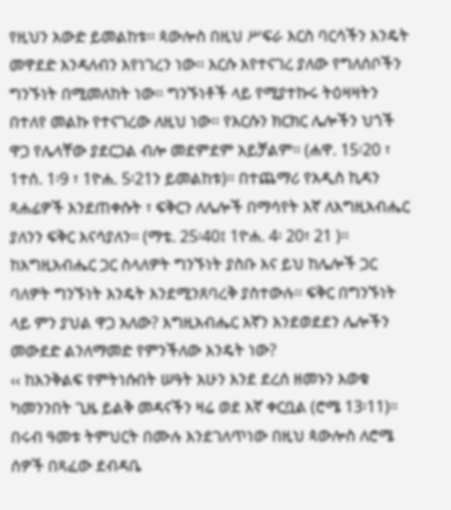የዚህን አውድ ይመልከቱ፡፡ ጳውሎስ በዚህ ሥፍራ እርስ ባርሳችን እንዴት መዋደድ እንዳለብን እየነገረን ነው፡፡ እርሱ እየተናገረ ያለው የግለሰቦችን ግንኙነት በሚመለከት ነው፡፡ ግንኙነቶች ላይ የሚያተኩሩ ትዕዛዛትን በተለየ መልኩ የተናገረው ለዚህ ነው፡፡ የእርሱን ክርክር ሌሎችን ህጎች ዋጋ የሌላቸው ያደርጋል ብሎ መደምደም አይቻልም፡፡ (ሐዋ. 15፡20 ፣ 1ተሰ. 1፡9 ፣ 1ዮሐ. 5፡21ን ይመልከቱ)፡፡ በተጨማሪ የአዲስ ኪዳን ጻሐፊዎች እንደጠቀሱት ፣ ፍቅርን ለሌሎች በማሳየት እኛ ለእግዚአብሔር ያለንን ፍቅር እናሳያለን፡፡ (ማቴ. 25፡40፤ 1ዮሐ. 4፡ 20፣ 21 )፡፡
ከእግዚአብሔር ጋር ስላለዎት ግንኙነት ያስቡ እና ይህ ከሌሎች ጋር ባለዎት ግንኙነት እንዴት እንደሚንጸባረቅ ያስተውሉ፡፡ ፍቅር በግንኙነት ላይ ምን ያህል ዋጋ አለው? እግዚአብሔር እኛን እንደወደደን ሌሎችን መውደድ ልንለማመድ የምንችለው እንዴት ነው?
‹‹ ከእንቅልፍ የምትነሱበት ሠዓት አሁን እንደ ደረሰ ዘመኑን እወቁ ካመንንበት ጊዜ ይልቅ መዳናችን ዛሬ ወደ እኛ ቀርቧል (ሮሜ 13፡11)፡፡
በሩብ ዓመቱ ትምህርት በሙሉ እንደገለጥነው በዚህ ጳውሎስ ለሮሜ ሰዎች በጻፈው ደብዳቤ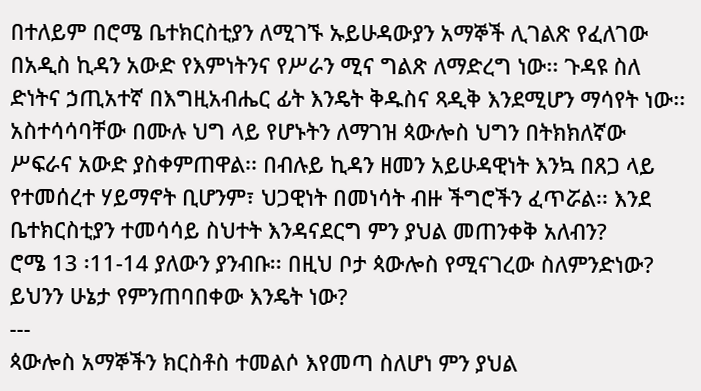በተለይም በሮሜ ቤተክርስቲያን ለሚገኙ ኡይሁዳውያን አማኞች ሊገልጽ የፈለገው በአዲስ ኪዳን አውድ የእምነትንና የሥራን ሚና ግልጽ ለማድረግ ነው፡፡ ጉዳዩ ስለ ድነትና ኃጢአተኛ በእግዚአብሔር ፊት እንዴት ቅዱስና ጻዲቅ እንደሚሆን ማሳየት ነው፡፡ አስተሳሳባቸው በሙሉ ህግ ላይ የሆኑትን ለማገዝ ጳውሎስ ህግን በትክክለኛው ሥፍራና አውድ ያስቀምጠዋል፡፡ በብሉይ ኪዳን ዘመን አይሁዳዊነት እንኳ በጸጋ ላይ የተመሰረተ ሃይማኖት ቢሆንም፣ ህጋዊነት በመነሳት ብዙ ችግሮችን ፈጥሯል፡፡ እንደ ቤተክርስቲያን ተመሳሳይ ስህተት እንዳናደርግ ምን ያህል መጠንቀቅ አለብን?
ሮሜ 13 ፡11-14 ያለውን ያንብቡ፡፡ በዚህ ቦታ ጳውሎስ የሚናገረው ስለምንድነው? ይህንን ሁኔታ የምንጠባበቀው እንዴት ነው?
---
ጳውሎስ አማኞችን ክርስቶስ ተመልሶ እየመጣ ስለሆነ ምን ያህል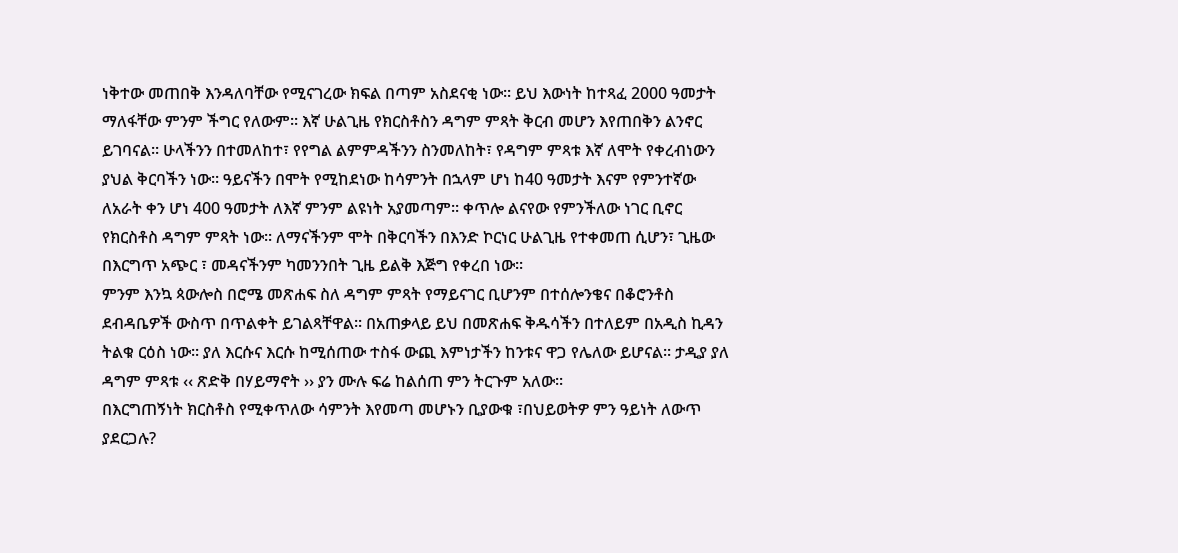ነቅተው መጠበቅ እንዳለባቸው የሚናገረው ክፍል በጣም አስደናቂ ነው፡፡ ይህ እውነት ከተጻፈ 2000 ዓመታት ማለፋቸው ምንም ችግር የለውም፡፡ እኛ ሁልጊዜ የክርስቶስን ዳግም ምጻት ቅርብ መሆን እየጠበቅን ልንኖር ይገባናል፡፡ ሁላችንን በተመለከተ፣ የየግል ልምምዳችንን ስንመለከት፣ የዳግም ምጻቱ እኛ ለሞት የቀረብነውን ያህል ቅርባችን ነው፡፡ ዓይናችን በሞት የሚከደነው ከሳምንት በኋላም ሆነ ከ40 ዓመታት እናም የምንተኛው ለአራት ቀን ሆነ 400 ዓመታት ለእኛ ምንም ልዩነት አያመጣም፡፡ ቀጥሎ ልናየው የምንችለው ነገር ቢኖር የክርስቶስ ዳግም ምጻት ነው፡፡ ለማናችንም ሞት በቅርባችን በእንድ ኮርነር ሁልጊዜ የተቀመጠ ሲሆን፣ ጊዜው በእርግጥ አጭር ፣ መዳናችንም ካመንንበት ጊዜ ይልቅ እጅግ የቀረበ ነው፡፡
ምንም እንኳ ጳውሎስ በሮሜ መጽሐፍ ስለ ዳግም ምጻት የማይናገር ቢሆንም በተሰሎንቄና በቆሮንቶስ ደብዳቤዎች ውስጥ በጥልቀት ይገልጻቸዋል፡፡ በአጠቃላይ ይህ በመጽሐፍ ቅዱሳችን በተለይም በአዲስ ኪዳን ትልቁ ርዕስ ነው፡፡ ያለ እርሱና እርሱ ከሚሰጠው ተስፋ ውጪ እምነታችን ከንቱና ዋጋ የሌለው ይሆናል፡፡ ታዲያ ያለ ዳግም ምጻቱ ‹‹ ጽድቅ በሃይማኖት ›› ያን ሙሉ ፍሬ ከልሰጠ ምን ትርጉም አለው፡፡
በእርግጠኝነት ክርስቶስ የሚቀጥለው ሳምንት እየመጣ መሆኑን ቢያውቁ ፣በህይወትዎ ምን ዓይነት ለውጥ ያደርጋሉ?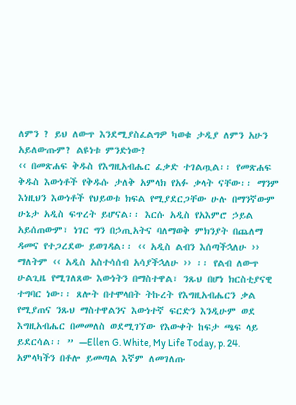ለምን ? ይህ ለውጥ እንደሚያስፈልግዎ ካወቁ ታዲያ ለምን አሁን አይለውጡም? ልዩነቱ ምንድነው?
‹‹ በመጽሐፍ ቅዱስ የእግዚአብሔር ፈቃድ ተገልጧል፡፡ የመጽሐፍ ቅዱስ እውነቶች የቅዱሱ ታለቅ አምላክ የአፉ ቃላት ናቸው፡፡ ማንም እነዚህን እውነቶች የህይወቱ ክፍል የሚያደርጋቸው ሁሉ በማንኛውም ሁኔታ አዲስ ፍጥረት ይሆናል፡፡ እርሱ አዲስ የአእምሮ ኃይል አይሰጠውም፣ ነገር ግን በኃጢአትና ባለማወቅ ምክንያት በጨለማ ዳመና የተጋረደው ይወገዳል፡፡ ‹‹ አዲስ ልብን እሰጣችኋለሁ ›› ማለትም ‹‹ አዲስ አስተሳሰብ አሳያችኋለሁ ›› ፡፡ የልብ ለውጥ ሁልጊዜ የሚገለጸው እውነትን በማስተዋል፣ ንጹህ በሆነ ክርስቲያናዊ ተግባር ነው፡፡ ጸሎት በተሞላበት ትኩረት የእግዚአብሔርን ቃል የሚያጠና ንጹህ ማስተዋልንና እውነተኛ ፍርድን እንዲሁም ወደ እግዚአብሔር በመመለስ ወደሚገኘው የእውቀት ከፍታ ጫፍ ላይ ይደርሳል፡፡ ” —Ellen G. White, My Life Today, p. 24.
አምላካችን በቶሎ ይመጣል እኛም ለመገለጡ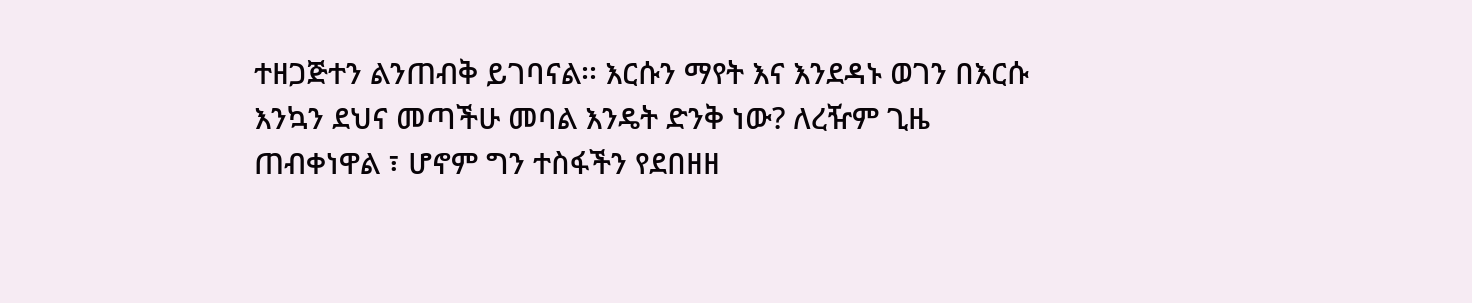ተዘጋጅተን ልንጠብቅ ይገባናል፡፡ እርሱን ማየት እና እንደዳኑ ወገን በእርሱ እንኳን ደህና መጣችሁ መባል እንዴት ድንቅ ነው? ለረዥም ጊዜ ጠብቀነዋል ፣ ሆኖም ግን ተስፋችን የደበዘዘ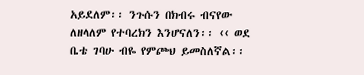አይደለም፡፡ ንጉሱን በክብሩ ብናየው ለዘላለም የተባረክን እንሆናለን፡፡ ‹‹ ወደ ቤቴ ገባሁ ብዬ የምጮህ ይመስለኛል፡፡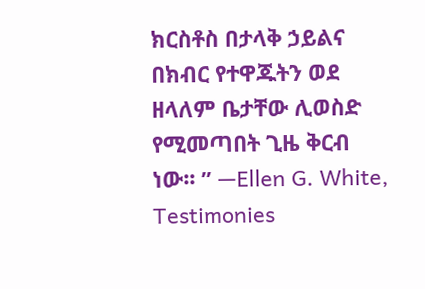ክርስቶስ በታላቅ ኃይልና በክብር የተዋጁትን ወደ ዘላለም ቤታቸው ሊወስድ የሚመጣበት ጊዜ ቅርብ ነው፡፡ ” —Ellen G. White, Testimonies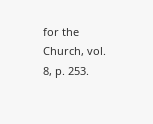for the Church, vol. 8, p. 253.